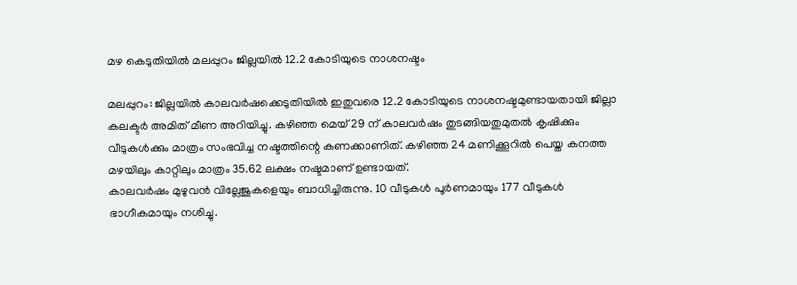മഴ കെടുതിയില്‍ മലപ്പുറം ജില്ലയില്‍ 12.2 കോടിയുടെ നാശനഷ്ടം

മലപ്പുറം: ജില്ലയില്‍ കാലവര്‍ഷക്കെടുതിയില്‍ ഇതുവരെ 12.2 കോടിയുടെ നാശനഷ്ടമുണ്ടായതായി ജില്ലാ കലക്ടര്‍ അമിത് മീണ അറിയിച്ചു. കഴിഞ്ഞ മെയ് 29 ന് കാലവര്‍ഷം തുടങ്ങിയതുമുതല്‍ കൃഷിക്കും വീടുകള്‍ക്കും മാത്രം സംഭവിച്ച നഷ്ടത്തിന്റെ കണക്കാണിത്. കഴിഞ്ഞ 24 മണിക്കൂറില്‍ പെയ്ത കനത്ത മഴയിലും കാറ്റിലും മാത്രം 35.62 ലക്ഷം നഷ്ടമാണ് ഉണ്ടായത്.
കാലവര്‍ഷം മുഴുവന്‍ വില്ലേജുകളെയും ബാധിച്ചിരുന്നു. 10 വീടുകള്‍ പൂര്‍ണമായും 177 വീടുകള്‍ ഭാഗീകമായും നശിച്ചു.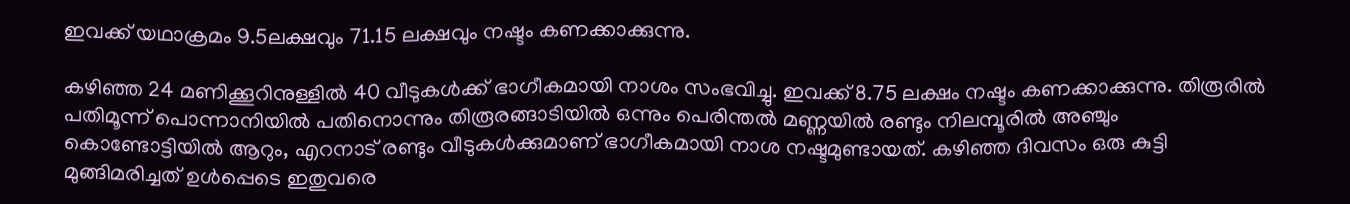ഇവക്ക് യഥാക്രമം 9.5ലക്ഷവും 71.15 ലക്ഷവും നഷ്ടം കണക്കാക്കുന്നു.

കഴിഞ്ഞ 24 മണിക്കൂറിനുള്ളില്‍ 40 വീടുകള്‍ക്ക് ഭാഗീകമായി നാശം സംഭവിച്ചു. ഇവക്ക് 8.75 ലക്ഷം നഷ്ടം കണക്കാക്കുന്നു. തിരൂരില്‍ പതിമൂന്ന് പൊന്നാനിയില്‍ പതിനൊന്നും തിരൂരങ്ങാടിയില്‍ ഒന്നും പെരിന്തല്‍ മണ്ണയില്‍ രണ്ടും നിലമ്പൂരില്‍ അഞ്ചും കൊണ്ടോട്ടിയില്‍ ആറും, എറനാട് രണ്ടും വീടുകള്‍ക്കുമാണ് ഭാഗീകമായി നാശ നഷ്ടമുണ്ടായത്. കഴിഞ്ഞ ദിവസം ഒരു കുട്ടി മുങ്ങിമരിച്ചത് ഉള്‍പ്പെടെ ഇതുവരെ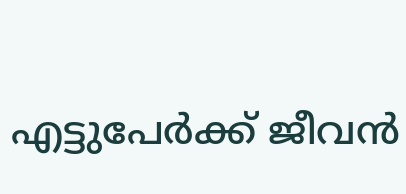എട്ടുപേര്‍ക്ക് ജീവന്‍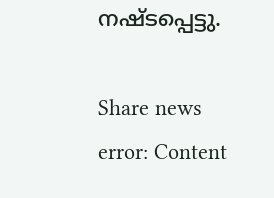നഷ്ടപ്പെട്ടു.

Share news
error: Content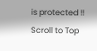is protected !!
Scroll to Top